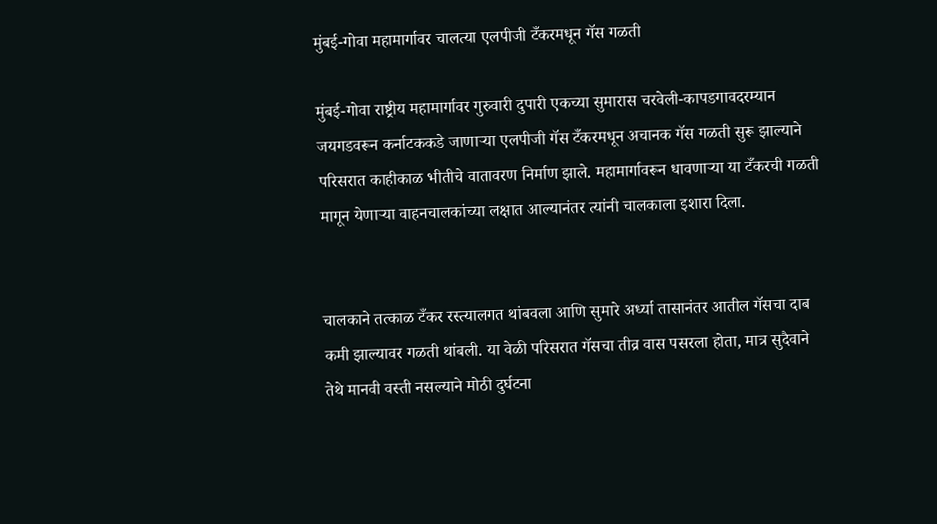मुंबई-गोवा महामार्गावर चालत्या एलपीजी टँकरमधून गॅस गळती

मुंबई-गोवा राष्ट्रीय महामार्गावर गुरुवारी दुपारी एकच्या सुमारास चरवेली-कापडगावदरम्यान जयगडवरून कर्नाटककडे जाणाऱ्या एलपीजी गॅस टँकरमधून अचानक गॅस गळती सुरू झाल्याने परिसरात काहीकाळ भीतीचे वातावरण निर्माण झाले. महामार्गावरून धावणाऱ्या या टँकरची गळती मागून येणाऱ्या वाहनचालकांच्या लक्षात आल्यानंतर त्यांनी चालकाला इशारा दिला.


चालकाने तत्काळ टँकर रस्त्यालगत थांबवला आणि सुमारे अर्ध्या तासानंतर आतील गॅसचा दाब कमी झाल्यावर गळती थांबली. या वेळी परिसरात गॅसचा तीव्र वास पसरला होता, मात्र सुदैवाने तेथे मानवी वस्ती नसल्याने मोठी दुर्घटना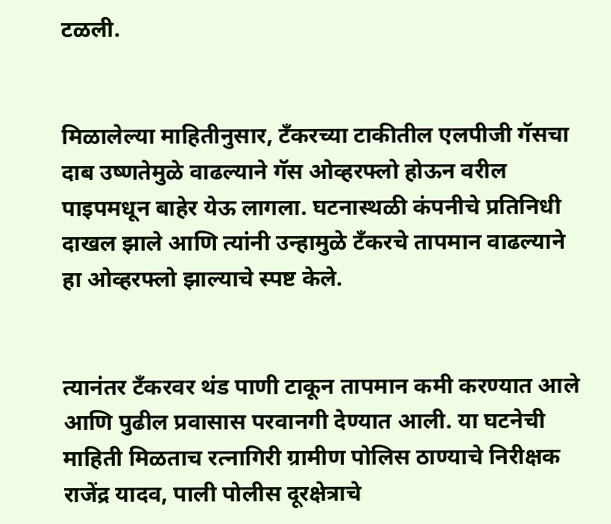टळली.


मिळालेल्या माहितीनुसार, टँकरच्या टाकीतील एलपीजी गॅसचा दाब उष्णतेमुळे वाढल्याने गॅस ओव्हरफ्लो होऊन वरील पाइपमधून बाहेर येऊ लागला. घटनास्थळी कंपनीचे प्रतिनिधी दाखल झाले आणि त्यांनी उन्हामुळे टँकरचे तापमान वाढल्याने हा ओव्हरफ्लो झाल्याचे स्पष्ट केले.


त्यानंतर टँकरवर थंड पाणी टाकून तापमान कमी करण्यात आले आणि पुढील प्रवासास परवानगी देण्यात आली. या घटनेची माहिती मिळताच रत्नागिरी ग्रामीण पोलिस ठाण्याचे निरीक्षक राजेंद्र यादव, पाली पोलीस दूरक्षेत्राचे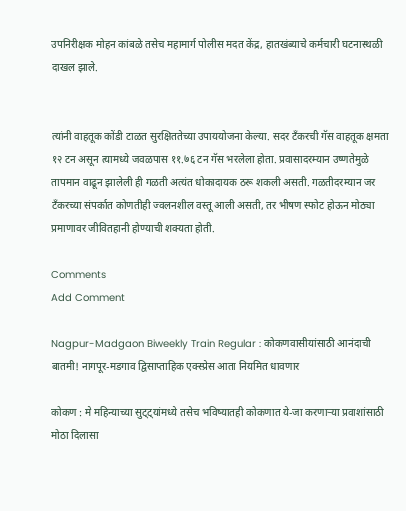उपनिरीक्षक मोहन कांबळे तसेच महामार्ग पोलीस मदत केंद्र, हातखंब्याचे कर्मचारी घटनास्थळी दाखल झाले.


त्यांनी वाहतूक कोंडी टाळत सुरक्षिततेच्या उपाययोजना केल्या. सदर टँकरची गॅस वाहतूक क्षमता १२ टन असून त्यामध्ये जवळपास ११.७६ टन गॅस भरलेला होता. प्रवासादरम्यान उष्णतेमुळे तापमान वाढून झालेली ही गळती अत्यंत धोकादायक ठरू शकली असती. गळतीदरम्यान जर टँकरच्या संपर्कात कोणतीही ज्वलनशील वस्तू आली असती, तर भीषण स्फोट होऊन मोठ्या प्रमाणावर जीवितहानी होण्याची शक्यता होती.

Comments
Add Comment

Nagpur-Madgaon Biweekly Train Regular : कोकणवासीयांसाठी आनंदाची बातमी! नागपूर-मडगाव द्विसाप्ताहिक एक्स्प्रेस आता नियमित धावणार

कोकण : मे महिन्याच्या सुट्ट्यांमध्ये तसेच भविष्यातही कोकणात ये-जा करणाऱ्या प्रवाशांसाठी मोठा दिलासा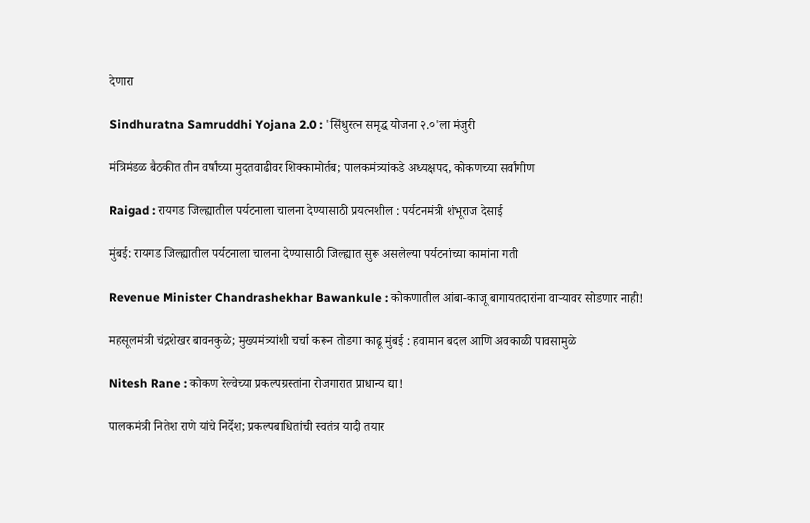देणारा

Sindhuratna Samruddhi Yojana 2.0 : 'सिंधुरत्न समृद्ध योजना २.०'ला मंजुरी

मंत्रिमंडळ बैठकीत तीन वर्षांच्या मुदतवाढीवर शिक्कामोर्तब; पालकमंत्र्यांकडे अध्यक्षपद, कोकणच्या सर्वांगीण

Raigad : रायगड जिल्ह्यातील पर्यटनाला चालना देण्यासाठी प्रयत्नशील : पर्यटनमंत्री शंभूराज देसाई

मुंबई: रायगड जिल्ह्यातील पर्यटनाला चालना देण्यासाठी जिल्ह्यात सुरू असलेल्या पर्यटनांच्या कामांना गती

Revenue Minister Chandrashekhar Bawankule : कोकणातील आंबा-काजू बागायतदारांना वाऱ्यावर सोडणार नाही!

महसूलमंत्री चंद्रशेखर बावनकुळे; मुख्यमंत्र्यांशी चर्चा करून तोडगा काढू मुंबई : हवामान बदल आणि अवकाळी पावसामुळे

Nitesh Rane : कोकण रेल्वेच्या प्रकल्पग्रस्तांना रोजगारात प्राधान्य द्या!

पालकमंत्री नितेश राणे यांचे निर्देश; प्रकल्पबाधितांची स्वतंत्र यादी तयार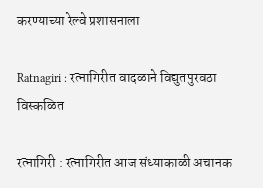करण्याच्या रेल्वे प्रशासनाला

Ratnagiri : रत्नागिरीत वादळाने विद्युतपुरवठा विस्कळित

रत्नागिरी : रत्नागिरीत आज संध्याकाळी अचानक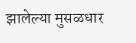झालेल्या मुसळधार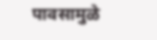पावसामुळे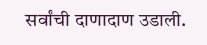सर्वांची दाणादाण उडाली.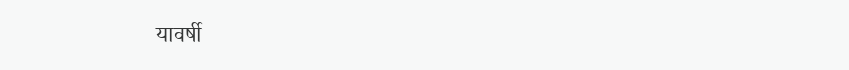यावर्षी